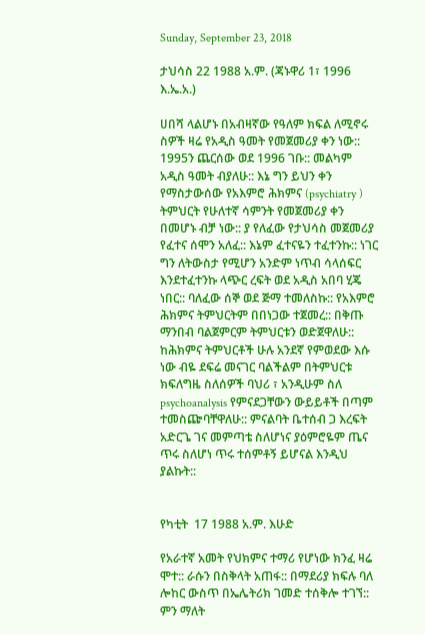Sunday, September 23, 2018

ታህሳስ 22 1988 አ.ም. (ጃኑዋሪ 1፣ 1996 እ.ኤ.አ.)

ሀበሻ ላልሆኑ በአብዛኛው የዓለም ክፍል ለሚኖሩ ስዎች ዛሬ የአዲስ ዓመት የመጀመሪያ ቀን ነው:: 1995ን ጨርሰው ወደ 1996 ገቡ:: መልካም አዲስ ዓመት ብያለሁ:: እኔ ግን ይህን ቀን የማስታውሰው የአእምሮ ሕክምና (psychiatry ) ትምህርት የሁለተኛ ሳምንት የመጀመሪያ ቀን በመሆኑ ብቻ ነው:: ያ የለፈው የታህሳስ መጀመሪያ የፈተና ሰሞን አለፈ:: እኔም ፈተናዬን ተፈተንኩ:: ነገር ግን ለትውስታ የሚሆን አንድም ነጥብ ሳላሰፍር እንደተፈተንኩ ላጭር ረፍት ወደ አዲስ አበባ ሂጄ ነበር:: ባለፈው ሰኞ ወደ ጅማ ተመለስኩ:: የአእምሮ ሕክምና ትምህርትም በበነጋው ተጀመረ:: በቅጡ ማንበብ ባልጀምርም ትምህርቱን ወድጀዋለሁ:: ከሕክምና ትምህርቶች ሁሉ አንደኛ የምወደው እሱ ነው ብዬ ደፍሬ መናገር ባልችልም በትምህርቱ ክፍለግዜ ስለሰዎች ባህሪ ፣ አንዲሁም ስለ psychoanalysis የምናደጋቸውን ውይይቶች በጣም ተመስጬባቸዋለሁ:: ምናልባት ቤተሰብ ጋ እረፍት አድርጌ ገና መምጣቴ ስለሆነና ያዕምሮዬም ጤና ጥሩ ስለሆነ ጥሩ ተሰምቶኝ ይሆናል እንዲህ ያልኩት::


የካቲት  17 1988 አ.ም. እሁድ

የአራተኛ አመት የህክምና ተማሪ የሆነው ክንፈ ዛሬ ሞተ:: ራሱን በስቅላት አጠፋ:: በማደሪያ ክፍሉ ባለ ሎከር ውስጥ በኤሌትሪክ ገመድ ተሰቅሎ ተገኘ:: ምን ማለት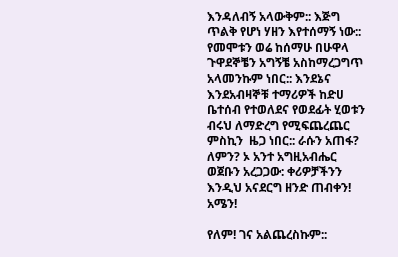እንዳለብኝ አላውቅም:: እጅግ ጥልቅ የሆነ ሃዘን እየተሰማኝ ነው:: የመሞቱን ወሬ ከሰማሁ በሁዋላ ጉዋደኞቼን አግኝቼ አስከማረጋግጥ አላመንኩም ነበር:: እንደኔና እንደአብዛኞቹ ተማሪዎች ከድሀ ቤተሰብ የተወለደና የወደፊት ሂወቱን ብሩህ ለማድረግ የሚፍጨረጨር ምስኪን  ዜጋ ነበር:: ራሱን አጠፋ? ለምን? ኦ አንተ አግዚአብሔር ወጀቡን አረጋጋው: ቀሪዎቻችንን እንዲህ አናደርግ ዘንድ ጠብቀን! አሜን!

የለም! ገና አልጨረስኩም::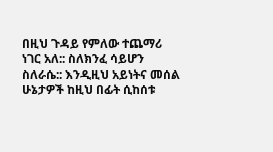በዚህ ጉዳይ የምለው ተጨማሪ ነገር አለ:: ስለክንፈ ሳይሆን ስለራሴ:: እንዲዚህ አይነትና መሰል ሁኔታዎች ከዚህ በፊት ሲከሰቱ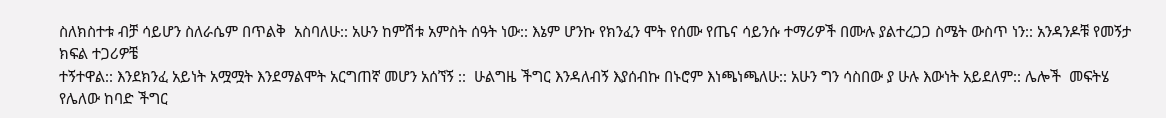ስለክስተቱ ብቻ ሳይሆን ስለራሴም በጥልቅ  አስባለሁ:: አሁን ከምሽቱ አምስት ሰዓት ነው:: እኔም ሆንኩ የክንፈን ሞት የሰሙ የጤና ሳይንሱ ተማሪዎች በሙሉ ያልተረጋጋ ስሜት ውስጥ ነን:: አንዳንዶቹ የመኝታ ክፍል ተጋሪዎቼ
ተኝተዋል:: እንደክንፈ አይነት አሟሟት እንደማልሞት አርግጠኛ መሆን አሰኘኝ ::  ሁልግዜ ችግር እንዳለብኝ እያሰብኩ በኑሮም እነጫነጫለሁ:: አሁን ግን ሳስበው ያ ሁሉ እውነት አይደለም:: ሌሎች  መፍትሄ የሌለው ከባድ ችግር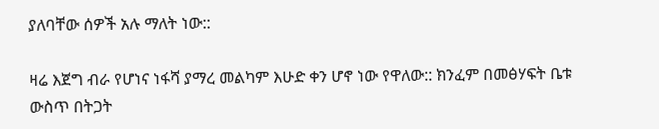ያለባቸው ሰዎች አሉ ማለት ነው::

ዛሬ እጀግ ብራ የሆነና ነፋሻ ያማረ መልካም እሁድ ቀን ሆኖ ነው የዋለው:: ክንፈም በመፅሃፍት ቤቱ ውስጥ በትጋት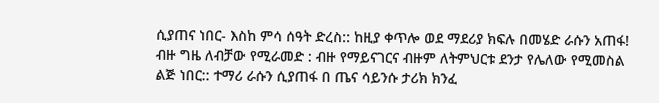ሲያጠና ነበር- እስከ ምሳ ሰዓት ድረስ:: ከዚያ ቀጥሎ ወደ ማደሪያ ክፍሉ በመሄድ ራሱን አጠፋ! ብዙ ግዜ ለብቻው የሚራመድ : ብዙ የማይናገርና ብዙም ለትምህርቱ ደንታ የሌለው የሚመስል ልጅ ነበር:: ተማሪ ራሱን ሲያጠፋ በ ጤና ሳይንሱ ታሪክ ክንፈ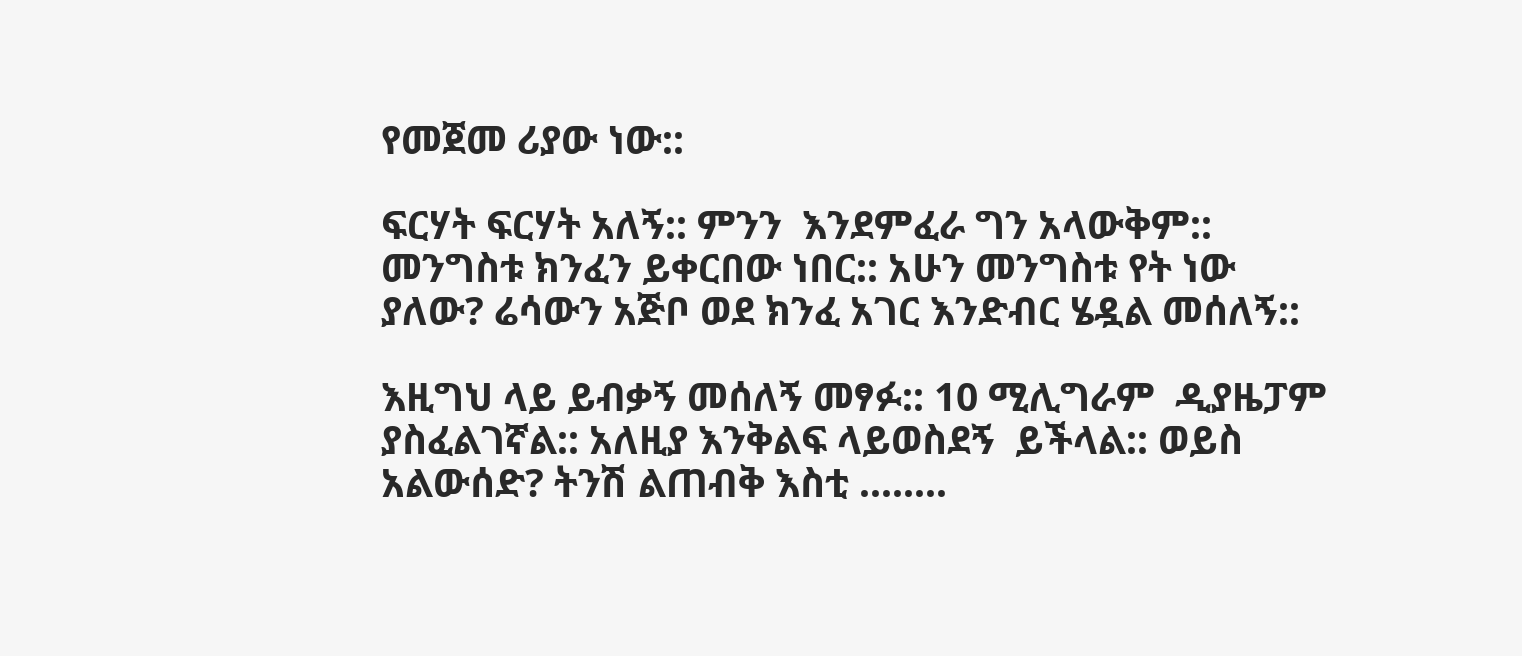የመጀመ ሪያው ነው::

ፍርሃት ፍርሃት አለኝ:: ምንን  እንደምፈራ ግን አላውቅም::  መንግስቱ ክንፈን ይቀርበው ነበር:: አሁን መንግስቱ የት ነው ያለው? ሬሳውን አጅቦ ወደ ክንፈ አገር እንድብር ሄዷል መሰለኝ::

እዚግህ ላይ ይብቃኝ መሰለኝ መፃፉ:: 10 ሚሊግራም  ዲያዜፓም ያስፈልገኛል:: አለዚያ እንቅልፍ ላይወስደኝ  ይችላል:: ወይስ አልውሰድ? ትንሽ ልጠብቅ እስቲ ........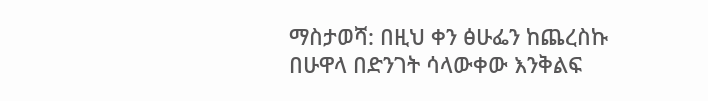ማስታወሻ: በዚህ ቀን ፅሁፌን ከጨረስኩ  በሁዋላ በድንገት ሳላውቀው እንቅልፍ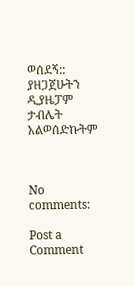ወሰደኝ:: ያዘጋጀሁትን ዲያዜፓም ታብሌት አልወሰድኩትም



No comments:

Post a Comment